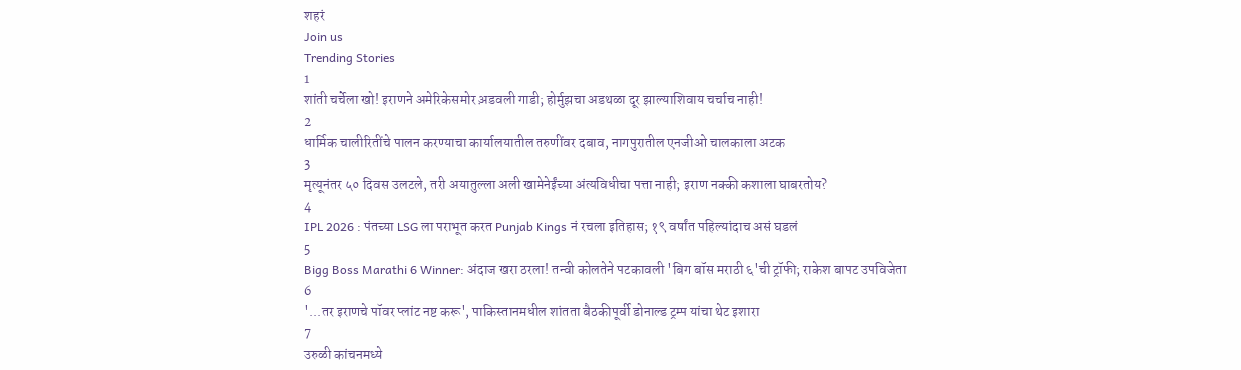शहरं
Join us
Trending Stories
1
शांती चर्चेला खो! इराणने अमेरिकेसमोर अ़डवली गाडी; होर्मुझचा अडथळा दूर झाल्याशिवाय चर्चाच नाही!
2
धार्मिक चालीरितींचे पालन करण्याचा कार्यालयातील तरुणींवर दबाव, नागपुरातील एनजीओ चालकाला अटक
3
मृत्यूनंतर ५० दिवस उलटले, तरी अयातुल्ला अली खामेनेईंच्या अंत्यविधीचा पत्ता नाही; इराण नक्की कशाला घाबरतोय?
4
IPL 2026 : पंतच्या LSG ला पराभूत करत Punjab Kings नं रचला इतिहास; १९ वर्षांत पहिल्यांदाच असं घडलं
5
Bigg Boss Marathi 6 Winner: अंदाज खरा ठरला! तन्वी कोलतेने पटकावली 'बिग बॉस मराठी ६'ची ट्रॉफी; राकेश बापट उपविजेता
6
'...तर इराणचे पॉवर प्लांट नष्ट करू', पाकिस्तानमधील शांतता बैठकीपूर्वी डोनाल्ड ट्रम्प यांचा थेट इशारा
7
उरुळी कांचनमध्ये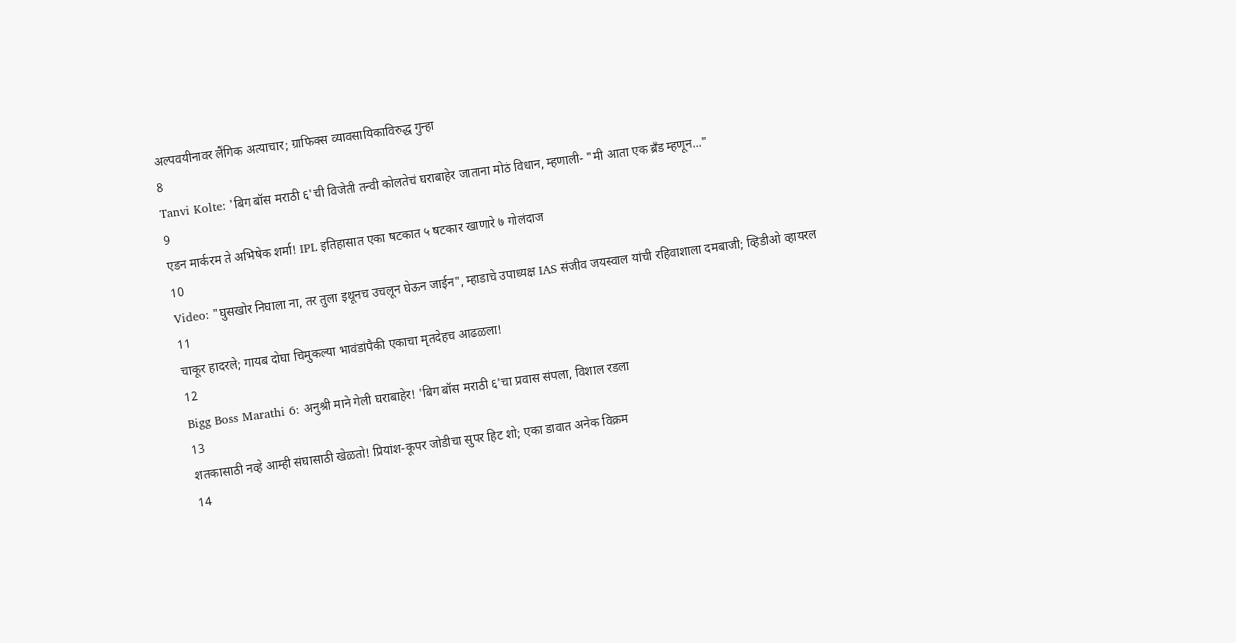अल्पवयीनावर लैंगिक अत्याचार; ग्राफिक्स व्यावसायिकाविरुद्ध गुन्हा
8
Tanvi Kolte: 'बिग बॉस मराठी ६'ची विजेती तन्वी कोलतेचं घराबाहेर जाताना मोठं विधान, म्हणाली- "मी आता एक ब्रँड म्हणून..."
9
एडन मार्करम ते अभिषेक शर्मा! IPL इतिहासात एका षटकात ५ षटकार खाणारे ७ गोलंदाज
10
Video: "घुसखोर निघाला ना, तर तुला इथूनच उचलून घेऊन जाईन", म्हाडाचे उपाध्यक्ष IAS संजीव जयस्वाल यांची रहिवाशाला दमबाजी; व्हिडीओ व्हायरल
11
चाकूर हादरले; गायब दोघा चिमुकल्या भावंडांपैकी एकाचा मृतदेहच आढळला!
12
Bigg Boss Marathi 6: अनुश्री माने गेली घराबाहेर! 'बिग बॉस मराठी ६'चा प्रवास संपला, विशाल रडला
13
शतकासाठी नव्हे आम्ही संघासाठी खेळतो! प्रियांश-कूपर जोडीचा सुपर हिट शो; एका डावात अनेक विक्रम
14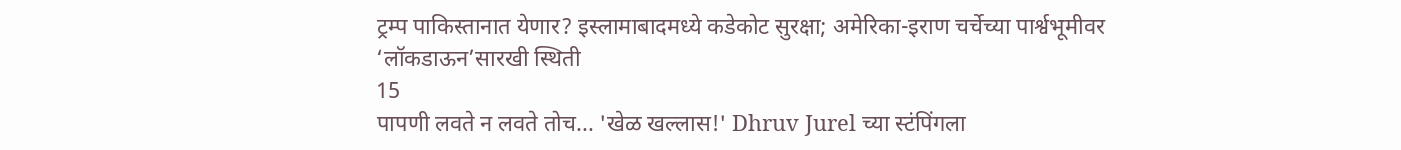ट्रम्प पाकिस्तानात येणार? इस्लामाबादमध्ये कडेकोट सुरक्षा; अमेरिका-इराण चर्चेच्या पार्श्वभूमीवर ‘लॉकडाऊन’सारखी स्थिती
15
पापणी लवते न लवते तोच... 'खेळ खल्लास!' Dhruv Jurel च्या स्टंपिंगला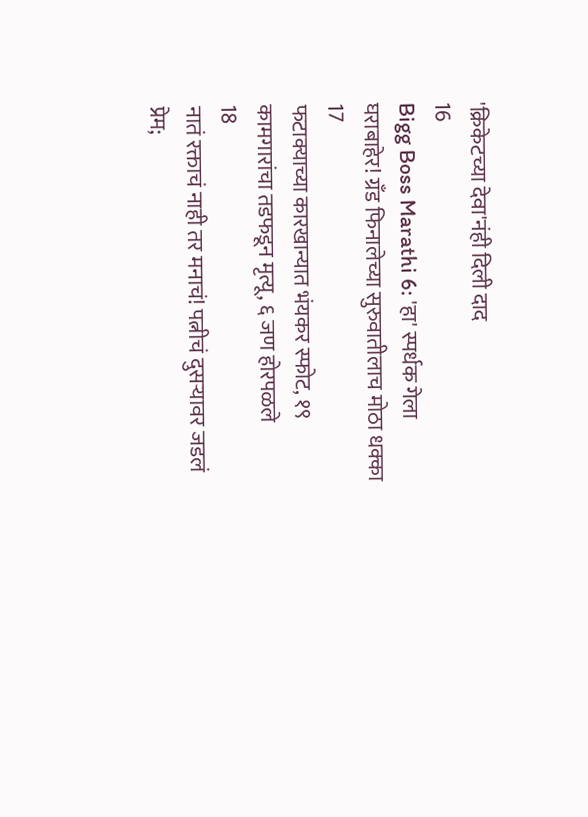'क्रिकेटच्या देवा'नंही दिली दाद
16
Bigg Boss Marathi 6: 'हा' स्पर्धक गेला घराबाहेर! ग्रँड फिनालेच्या सुरुवातीलाच मोठा धक्का
17
फटाक्याच्या कारखान्यात भंयकर स्फोट, १९ कामगारांचा तडफडून मृत्यू, ६ जण होरपळले
18
नातं रक्ताचं नाही तर मनाचं! पत्नीचं दुसऱ्यावर जडलं प्रेम;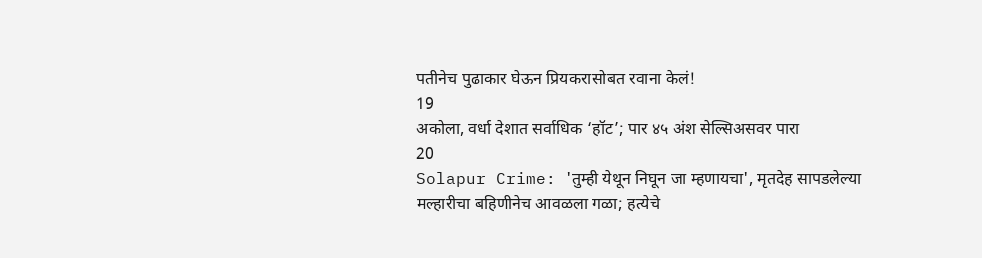पतीनेच पुढाकार घेऊन प्रियकरासोबत रवाना केलं!
19
अकोला, वर्धा देशात सर्वाधिक ‘हॉट’; पार ४५ अंश सेल्सिअसवर पारा
20
Solapur Crime: 'तुम्ही येथून निघून जा म्हणायचा', मृतदेह सापडलेल्या मल्हारीचा बहिणीनेच आवळला गळा; हत्येचे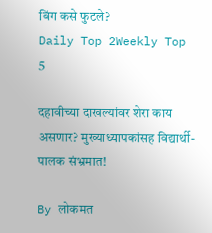बिंग कसे फुटले?
Daily Top 2Weekly Top 5

दहावीच्या दाखल्यांवर शेरा काय असणार? मुख्याध्यापकांसह विद्यार्थी-पालक संभ्रमात!

By लोकमत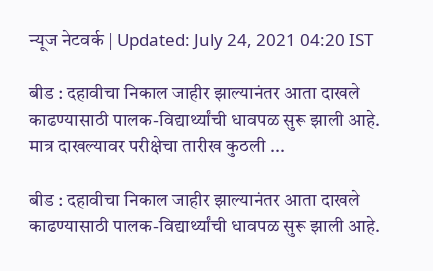न्यूज नेटवर्क | Updated: July 24, 2021 04:20 IST

बीड : दहावीचा निकाल जाहीर झाल्यानंतर आता दाखले काढण्यासाठी पालक-विद्यार्थ्यांची धावपळ सुरू झाली आहे. मात्र दाखल्यावर परीक्षेचा तारीख कुठली ...

बीड : दहावीचा निकाल जाहीर झाल्यानंतर आता दाखले काढण्यासाठी पालक-विद्यार्थ्यांची धावपळ सुरू झाली आहे.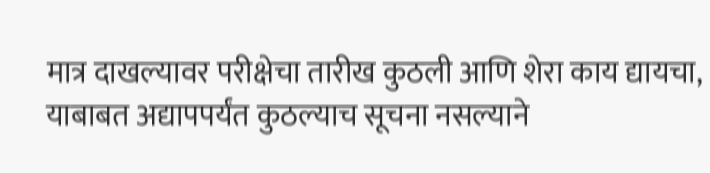मात्र दाखल्यावर परीक्षेचा तारीख कुठली आणि शेरा काय द्यायचा, याबाबत अद्यापपर्यंत कुठल्याच सूचना नसल्याने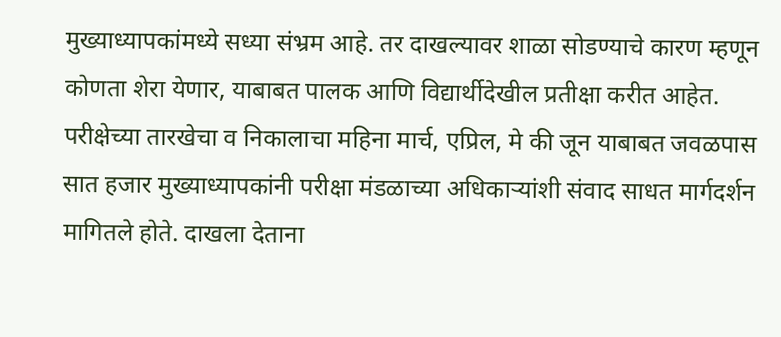मुख्याध्यापकांमध्ये सध्या संभ्रम आहे. तर दाखल्यावर शाळा सोडण्याचे कारण म्हणून कोणता शेरा येणार, याबाबत पालक आणि विद्यार्थीदेखील प्रतीक्षा करीत आहेत. परीक्षेच्या तारखेचा व निकालाचा महिना मार्च, एप्रिल, मे की जून याबाबत जवळपास सात हजार मुख्याध्यापकांनी परीक्षा मंडळाच्या अधिकाऱ्यांशी संवाद साधत मार्गदर्शन मागितले होते. दाखला देताना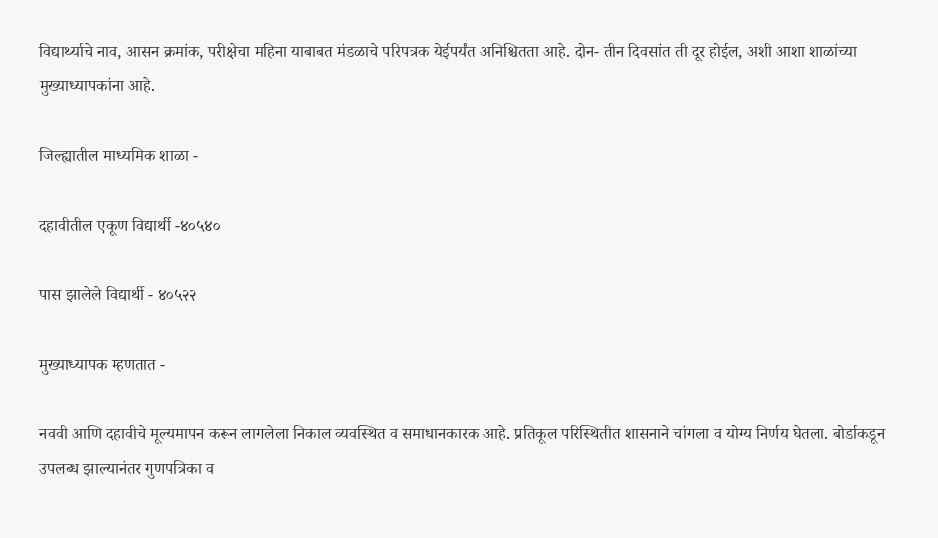विद्यार्थ्याचे नाव, आसन क्रमांक, परीक्षेचा महिना याबाबत मंडळाचे परिपत्रक येईपर्यंत अनिश्चितता आहे. दोन- तीन दिवसांत ती दूर होईल, अशी आशा शाळांच्या मुख्याध्यापकांना आहे.

जिल्ह्यातील माध्यमिक शाळा -

दहावीतील एकूण विद्यार्थी -४०५४०

पास झालेले विद्यार्थी - ४०५२२

मुख्याध्यापक म्हणतात -

नववी आणि दहावीचे मूल्यमापन करून लागलेला निकाल व्यवस्थित व समाधानकारक आहे. प्रतिकूल परिस्थितीत शासनाने चांगला व योग्य निर्णय घेतला. बोर्डाकडून उपलब्ध झाल्यानंतर गुणपत्रिका व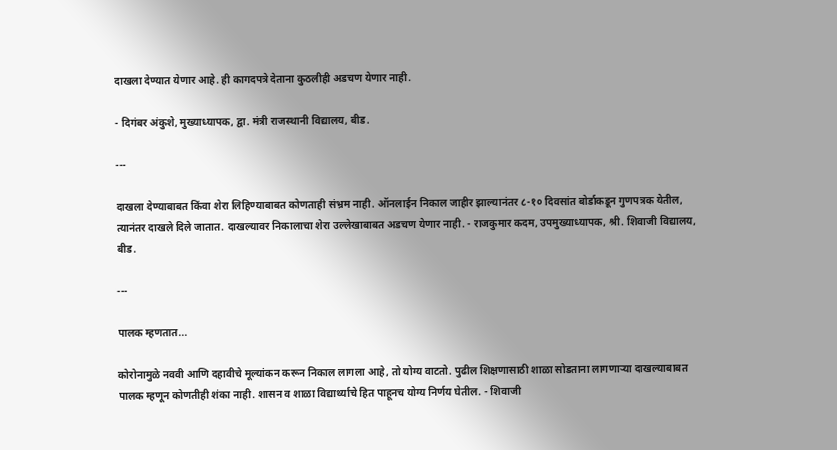दाखला देण्यात येणार आहे. ही कागदपत्रे देताना कुठलीही अडचण येणार नाही.

- दिगंबर अंकुशे, मुख्याध्यापक, द्वा. मंत्री राजस्थानी विद्यालय, बीड.

---

दाखला देण्याबाबत किंवा शेरा लिहिण्याबाबत कोणताही संभ्रम नाही. ऑनलाईन निकाल जाहीर झाल्यानंतर ८-१० दिवसांत बोर्डाकडून गुणपत्रक येतील, त्यानंतर दाखले दिले जातात. दाखल्यावर निकालाचा शेरा उल्लेखाबाबत अडचण येणार नाही. - राजकुमार कदम, उपमुख्याध्यापक, श्री. शिवाजी विद्यालय, बीड.

---

पालक म्हणतात...

कोरोनामुळे नववी आणि दहावीचे मूल्यांकन करून निकाल लागला आहे, तो योग्य वाटतो. पुढील शिक्षणासाठी शाळा सोडताना लागणाऱ्या दाखल्याबाबत पालक म्हणून कोणतीही शंका नाही. शासन व शाळा विद्यार्थ्याचे हित पाहूनच योग्य निर्णय घेतील. - शिवाजी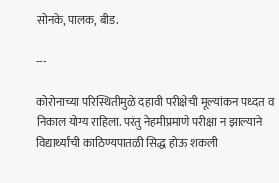सोनके, पालक, बीड.

---

कोरोनाच्या परिस्थितीमुळे दहावी परीक्षेची मूल्यांकन पध्दत व निकाल योग्य राहिला. परंतु नेहमीप्रमाणे परीक्षा न झाल्याने विद्यार्थ्यांची काठिण्यपातळी सिद्ध होऊ शकली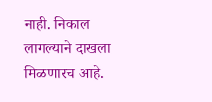नाही. निकाल लागल्याने दाखला मिळणारच आहे.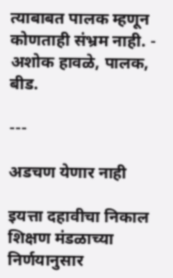त्याबाबत पालक म्हणून कोणताही संभ्रम नाही. - अशोक हावळे, पालक, बीड.

---

अडचण येणार नाही

इयत्ता दहावीचा निकाल शिक्षण मंडळाच्या निर्णयानुसार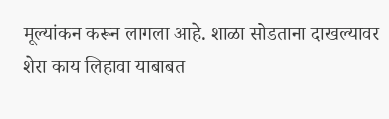मूल्यांकन करून लागला आहे. शाळा सोडताना दाखल्यावर शेरा काय लिहावा याबाबत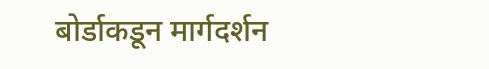बोर्डाकडून मार्गदर्शन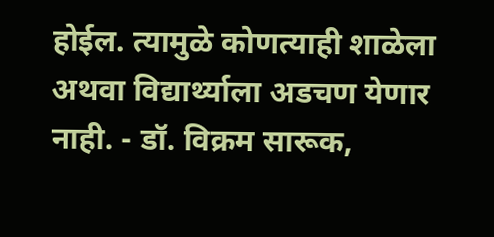होईल. त्यामुळे कोणत्याही शाळेला अथवा विद्यार्थ्याला अडचण येणार नाही. - डॉ. विक्रम सारूक,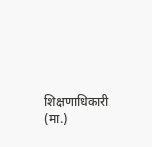शिक्षणाधिकारी (मा.)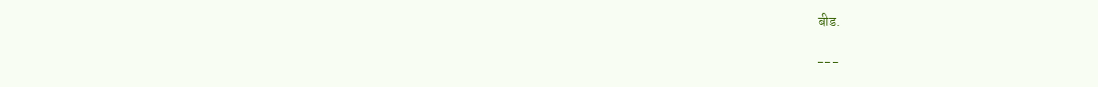बीड.

---